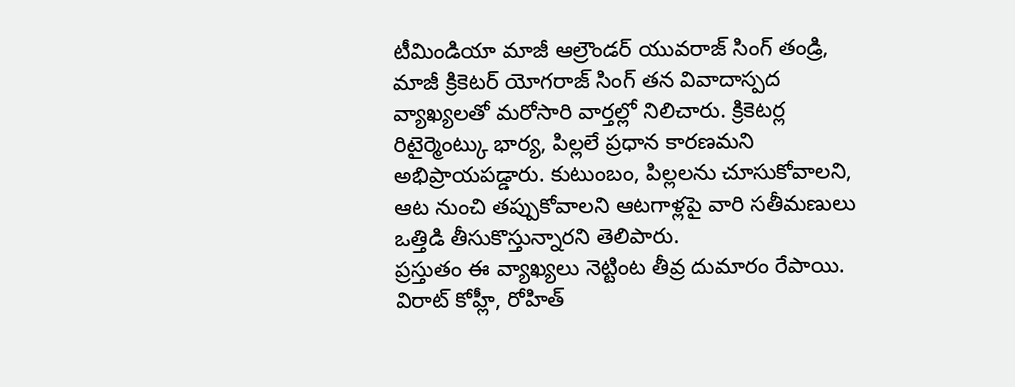టీమిండియా మాజీ ఆల్రౌండర్ యువరాజ్ సింగ్ తండ్రి, మాజీ క్రికెటర్ యోగరాజ్ సింగ్ తన వివాదాస్పద వ్యాఖ్యలతో మరోసారి వార్తల్లో నిలిచారు. క్రికెటర్ల రిటైర్మెంట్కు భార్య, పిల్లలే ప్రధాన కారణమని అభిప్రాయపడ్డారు. కుటుంబం, పిల్లలను చూసుకోవాలని, ఆట నుంచి తప్పుకోవాలని ఆటగాళ్లపై వారి సతీమణులు ఒత్తిడి తీసుకొస్తున్నారని తెలిపారు.
ప్రస్తుతం ఈ వ్యాఖ్యలు నెట్టింట తీవ్ర దుమారం రేపాయి. విరాట్ కోహ్లీ, రోహిత్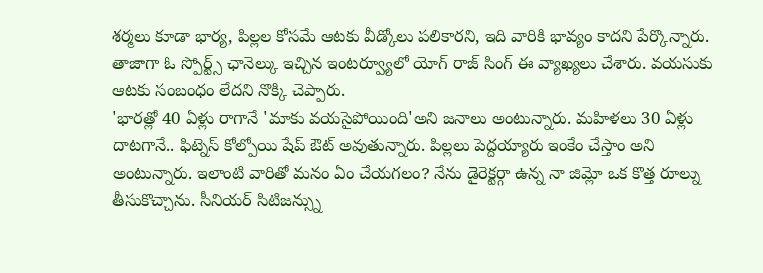శర్మలు కూడా భార్య, పిల్లల కోసమే ఆటకు వీడ్కోలు పలికారని, ఇది వారికి భావ్యం కాదని పేర్కొన్నారు. తాజాగా ఓ స్పోర్ట్స్ ఛానెల్కు ఇచ్చిన ఇంటర్వ్యూలో యోగ్ రాజ్ సింగ్ ఈ వ్యాఖ్యలు చేశారు. వయసుకు ఆటకు సంబంధం లేదని నొక్కి చెప్పారు.
'భారత్లో 40 ఏళ్లు రాగానే 'మాకు వయసైపోయింది'అని జనాలు అంటున్నారు. మహిళలు 30 ఏళ్లు దాటగానే.. ఫిట్నెస్ కోల్పోయి షేప్ ఔట్ అవుతున్నారు. పిల్లలు పెద్దయ్యారు ఇంకేం చేస్తాం అని అంటున్నారు. ఇలాంటి వారితో మనం ఏం చేయగలం? నేను డైరెక్టర్గా ఉన్న నా జిమ్లో ఒక కొత్త రూల్ను తీసుకొచ్చాను. సీనియర్ సిటిజన్స్ను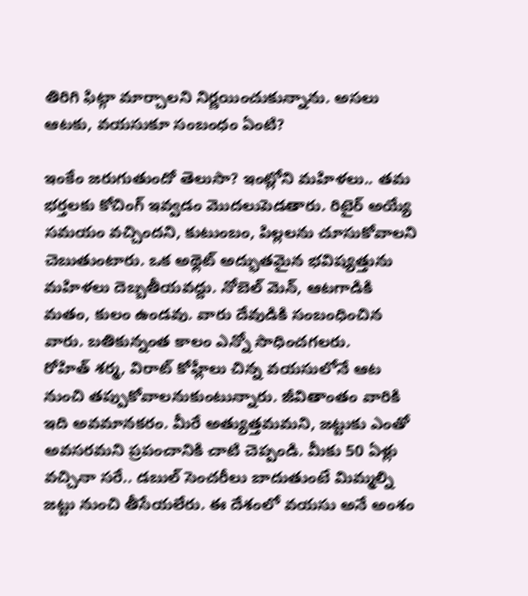తిరిగి ఫిట్గా మార్చాలని నిర్ణయించుకున్నాను. అసలు ఆటకు, వయసుకూ సంబంధం ఏంటి?

ఇంకేం జరుగుతుందో తెలుసా? ఇంట్లోని మహిళలు.. తమ భర్తలకు కోచింగ్ ఇవ్వడం మొదలుపెడతారు. రిటైర్ అయ్యే సమయం వచ్చిందని, కుటుంబం, పిల్లలను చూసుకోవాలని చెబుతుంటారు. ఒక అథ్లెట్ అద్భుతమైన భవిష్యత్తును మహిళలు దెబ్బతీయవద్దు. నోబెల్ మెన్, ఆటగాడికి మతం, కులం ఉండవు. వారు దేవుడికి సంబంధించిన వారు. బతికున్నంత కాలం ఎన్నో సాధించగలరు.
రోహిత్ శర్మ, విరాట్ కోహ్లీలు చిన్న వయసులోనే ఆట నుంచి తప్పుకోవాలనుకుంటున్నారు. జీవితాంతం వారికి ఇది అవమానకరం. మీరే అత్యుత్తమమని, జట్టుకు ఎంతో అవసరమని ప్రపంచానికి చాటి చెప్పండి. మీకు 50 ఏళ్లు వచ్చినా సరే.. డబుల్ సెంచరీలు బాదుతుంటే మిమ్మల్ని జట్టు నుంచి తీసేయలేరు. ఈ దేశంలో వయసు అనే అంశం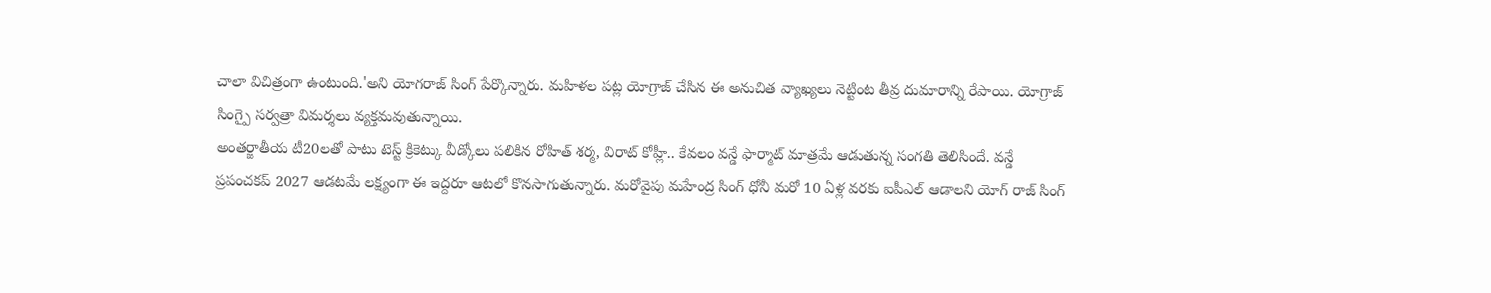చాలా విచిత్రంగా ఉంటుంది.'అని యోగరాజ్ సింగ్ పేర్కొన్నారు. మహిళల పట్ల యోగ్రాజ్ చేసిన ఈ అనుచిత వ్యాఖ్యలు నెట్టింట తీవ్ర దుమారాన్ని రేపాయి. యోగ్రాజ్ సింగ్పై సర్వత్రా విమర్శలు వ్యక్తమవుతున్నాయి.
అంతర్జాతీయ టీ20లతో పాటు టెస్ట్ క్రికెట్కు వీడ్కోలు పలికిన రోహిత్ శర్మ, విరాట్ కోహ్లీ.. కేవలం వన్డే ఫార్మాట్ మాత్రమే ఆడుతున్న సంగతి తెలిసిందే. వన్డే ప్రపంచకప్ 2027 ఆడటమే లక్ష్యంగా ఈ ఇద్దరూ ఆటలో కొనసాగుతున్నారు. మరోవైపు మహేంద్ర సింగ్ ధోనీ మరో 10 ఏళ్ల వరకు ఐపీఎల్ ఆడాలని యోగ్ రాజ్ సింగ్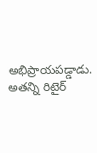అభిప్రాయపడ్డాడు. అతన్ని రిటైర్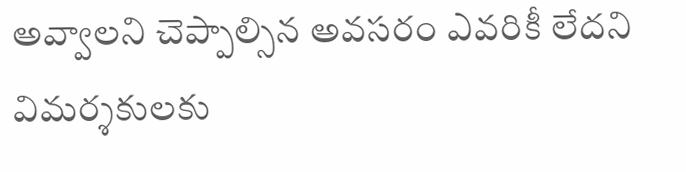అవ్వాలని చెప్పాల్సిన అవసరం ఎవరికీ లేదని విమర్శకులకు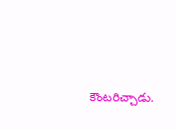కౌంటరిచ్చాడు.